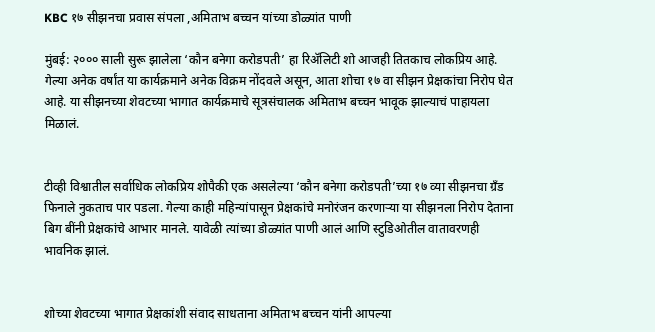KBC १७ सीझनचा प्रवास संपला ,अमिताभ बच्चन यांच्या डोळ्यांत पाणी

मुंबई: २००० साली सुरू झालेला ‘कौन बनेगा करोडपती’ हा रिॲलिटी शो आजही तितकाच लोकप्रिय आहे. गेल्या अनेक वर्षांत या कार्यक्रमाने अनेक विक्रम नोंदवले असून, आता शोचा १७ वा सीझन प्रेक्षकांचा निरोप घेत आहे. या सीझनच्या शेवटच्या भागात कार्यक्रमाचे सूत्रसंचालक अमिताभ बच्चन भावूक झाल्याचं पाहायला मिळालं.


टीव्ही विश्वातील सर्वाधिक लोकप्रिय शोपैकी एक असलेल्या ‘कौन बनेगा करोडपती’च्या १७ व्या सीझनचा ग्रँड फिनाले नुकताच पार पडला. गेल्या काही महिन्यांपासून प्रेक्षकांचे मनोरंजन करणाऱ्या या सीझनला निरोप देताना बिग बींनी प्रेक्षकांचे आभार मानले. यावेळी त्यांच्या डोळ्यांत पाणी आलं आणि स्टुडिओतील वातावरणही भावनिक झालं.


शोच्या शेवटच्या भागात प्रेक्षकांशी संवाद साधताना अमिताभ बच्चन यांनी आपल्या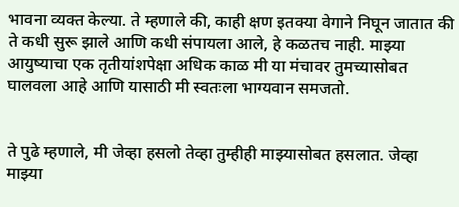भावना व्यक्त केल्या. ते म्हणाले की, काही क्षण इतक्या वेगाने निघून जातात की ते कधी सुरू झाले आणि कधी संपायला आले, हे कळतच नाही. माझ्या आयुष्याचा एक तृतीयांशपेक्षा अधिक काळ मी या मंचावर तुमच्यासोबत घालवला आहे आणि यासाठी मी स्वतःला भाग्यवान समजतो.


ते पुढे म्हणाले, मी जेव्हा हसलो तेव्हा तुम्हीही माझ्यासोबत हसलात. जेव्हा माझ्या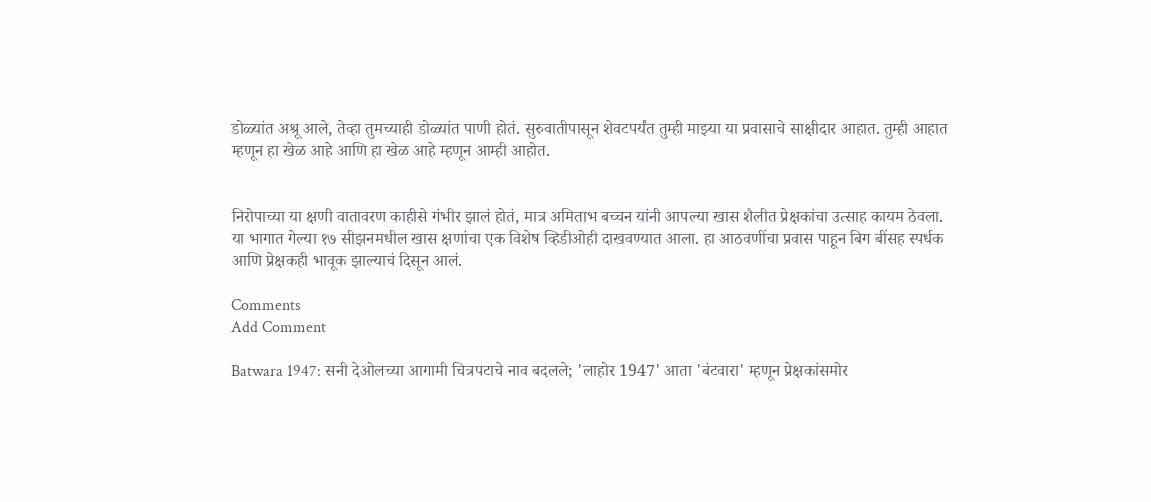डोळ्यांत अश्रू आले, तेव्हा तुमच्याही डोळ्यांत पाणी होतं. सुरुवातीपासून शेवटपर्यंत तुम्ही माझ्या या प्रवासाचे साक्षीदार आहात. तुम्ही आहात म्हणून हा खेळ आहे आणि हा खेळ आहे म्हणून आम्ही आहोत.


निरोपाच्या या क्षणी वातावरण काहीसे गंभीर झालं होतं, मात्र अमिताभ बच्चन यांनी आपल्या खास शैलीत प्रेक्षकांचा उत्साह कायम ठेवला. या भागात गेल्या १७ सीझनमधील खास क्षणांचा एक विशेष व्हिडीओही दाखवण्यात आला. हा आठवणींचा प्रवास पाहून बिग बींसह स्पर्धक आणि प्रेक्षकही भावूक झाल्याचं दिसून आलं.

Comments
Add Comment

Batwara 1947: सनी देओलच्या आगामी चित्रपटाचे नाव बदलले; 'लाहोर 1947' आता 'बंटवारा' म्हणून प्रेक्षकांसमोर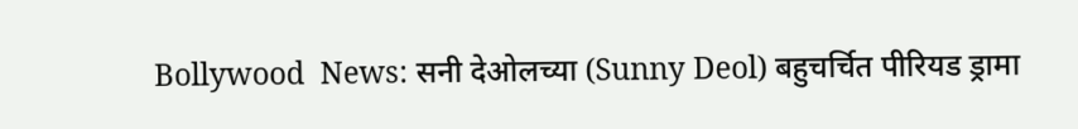Bollywood  News: सनी देओलच्या (Sunny Deol) बहुचर्चित पीरियड ड्रामा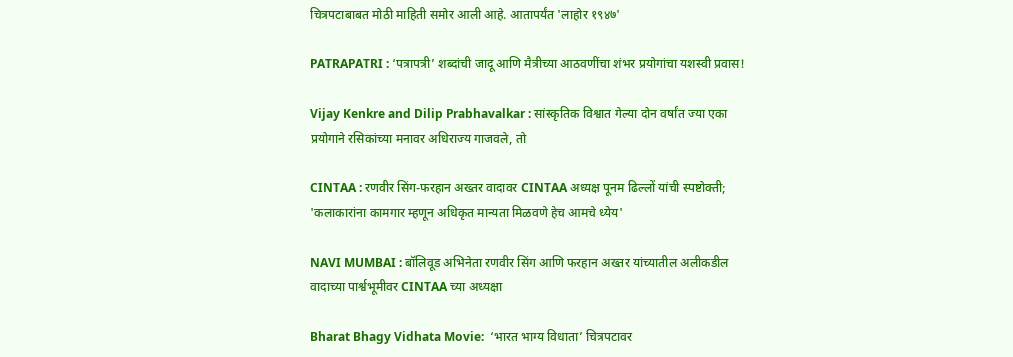चित्रपटाबाबत मोठी माहिती समोर आली आहे. आतापर्यंत 'लाहोर १९४७'

PATRAPATRI : ‘पत्रापत्री’ शब्दांची जादू आणि मैत्रीच्या आठवणींचा शंभर प्रयोगांचा यशस्वी प्रवास!

Vijay Kenkre and Dilip Prabhavalkar : सांस्कृतिक विश्वात गेल्या दोन वर्षांत ज्या एका प्रयोगाने रसिकांच्या मनावर अधिराज्य गाजवले, तो

CINTAA : रणवीर सिंग-फरहान अख्तर वादावर CINTAA अध्यक्ष पूनम ढिल्लों यांची स्पष्टोक्ती; 'कलाकारांना कामगार म्हणून अधिकृत मान्यता मिळवणे हेच आमचे ध्येय'

NAVI MUMBAI : बॉलिवूड अभिनेता रणवीर सिंग आणि फरहान अख्तर यांच्यातील अलीकडील वादाच्या पार्श्वभूमीवर CINTAA च्या अध्यक्षा

Bharat Bhagy Vidhata Movie:  ‘भारत भाग्य विधाता’ चित्रपटावर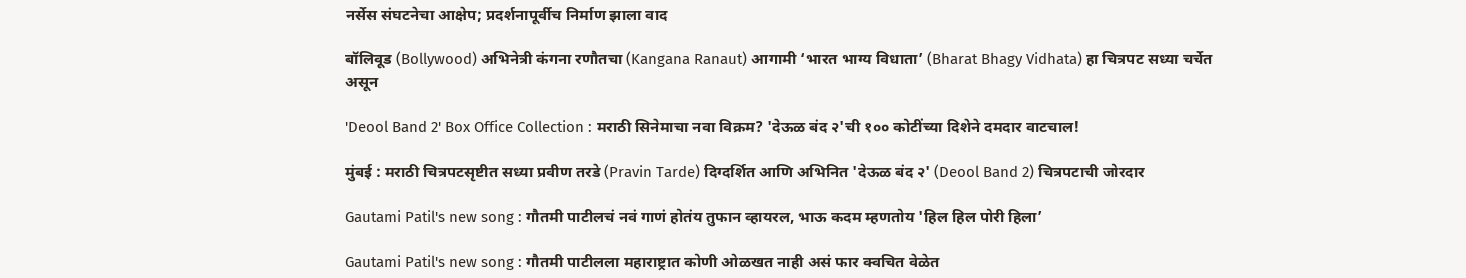नर्सेस संघटनेचा आक्षेप; प्रदर्शनापूर्वीच निर्माण झाला वाद

बॉलिवूड (Bollywood) अभिनेत्री कंगना रणौतचा (Kangana Ranaut) आगामी ‘भारत भाग्य विधाता’ (Bharat Bhagy Vidhata) हा चित्रपट सध्या चर्चेत असून

'Deool Band 2' Box Office Collection : मराठी सिनेमाचा नवा विक्रम? 'देऊळ बंद २'ची १०० कोटींच्या दिशेने दमदार वाटचाल!

मुंबई : मराठी चित्रपटसृष्टीत सध्या प्रवीण तरडे (Pravin Tarde) दिग्दर्शित आणि अभिनित 'देऊळ बंद २' (Deool Band 2) चित्रपटाची जोरदार

Gautami Patil's new song : गौतमी पाटीलचं नवं गाणं होतंय तुफान व्हायरल, भाऊ कदम म्हणतोय 'हिल हिल पोरी हिला’

Gautami Patil's new song : गौतमी पाटीलला महाराष्ट्रात कोणी ओळखत नाही असं फार क्वचित वेळेत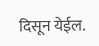दिसून येईल.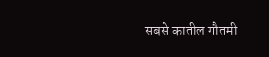सबसे कातील गौतमी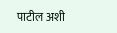पाटील अशी